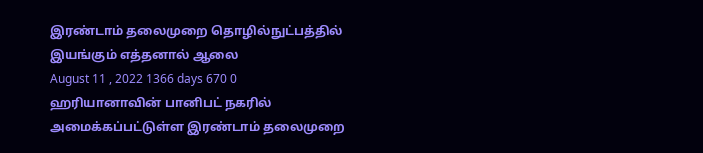இரண்டாம் தலைமுறை தொழில்நுட்பத்தில் இயங்கும் எத்தனால் ஆலை
August 11 , 2022 1366 days 670 0
ஹரியானாவின் பானிபட் நகரில் அமைக்கப்பட்டுள்ள இரண்டாம் தலைமுறை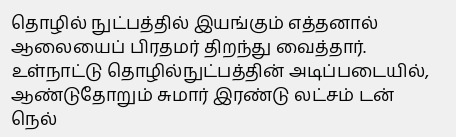தொழில் நுட்பத்தில் இயங்கும் எத்தனால் ஆலையைப் பிரதமர் திறந்து வைத்தார்.
உள்நாட்டு தொழில்நுட்பத்தின் அடிப்படையில், ஆண்டுதோறும் சுமார் இரண்டு லட்சம் டன் நெல்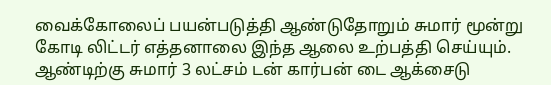வைக்கோலைப் பயன்படுத்தி ஆண்டுதோறும் சுமார் மூன்று கோடி லிட்டர் எத்தனாலை இந்த ஆலை உற்பத்தி செய்யும்.
ஆண்டிற்கு சுமார் 3 லட்சம் டன் கார்பன் டை ஆக்சைடு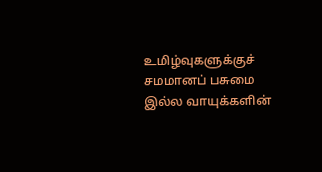உமிழ்வுகளுக்குச் சமமானப் பசுமை இல்ல வாயுக்களின்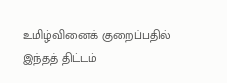உமிழ்வினைக் குறைப்பதில் இந்தத் திட்டம்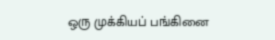ஒரு முக்கியப் பங்கினை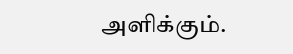அளிக்கும்.